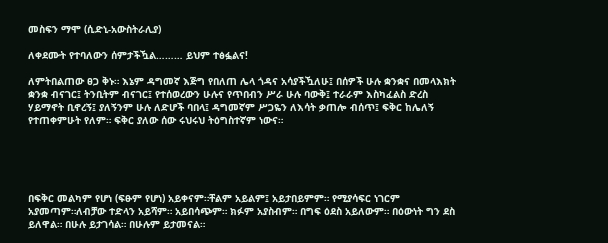መስፍን ማሞ (ሲድኒ-አውስትራሊያ)

ለቀደሙት የተባለውን ሰምታችዃል……… ይህም ተፅፏልና!

ለምትበልጠው ፀጋ ቅኑ። እኔም ዳግመኛ እጅግ የበለጠ ሌላ ጎዳና አሳያችዃለሁ፤ በሰዎች ሁሉ ቋንቋና በመላእክት ቋንቋ ብናገር፤ ትንቢትም ብናገር፤ የተሰወረውን ሁሉና የጥበብን ሥራ ሁሉ ባውቅ፤ ተራራም እስካፈልስ ድረስ ሃይማኖት ቢኖረኝ፤ ያለኝንም ሁሉ ለድሆች ባበላ፤ ዳግመኛም ሥጋዬን ለእሳት ቃጠሎ ብሰጥ፤ ፍቅር ከሌለኝ የተጠቀምሁት የለም። ፍቅር ያለው ሰው ሩህሩህ ትዕግስተኛም ነውና።





በፍቅር መልካም የሆነ (ፍፁም የሆነ) አይቀናም።ቸልም አይልም፤ አይታበይምም። የሚያሳፍር ነገርም አያመጣም።ለብቻው ተድላን አይሻም። አይበሳጭም። ክፉም አያስብም። በግፍ ዕደስ አይለውም። በዕውነት ግን ደስ ይለዋል። በሁሉ ይታገሳል። በሁሉም ይታመናል።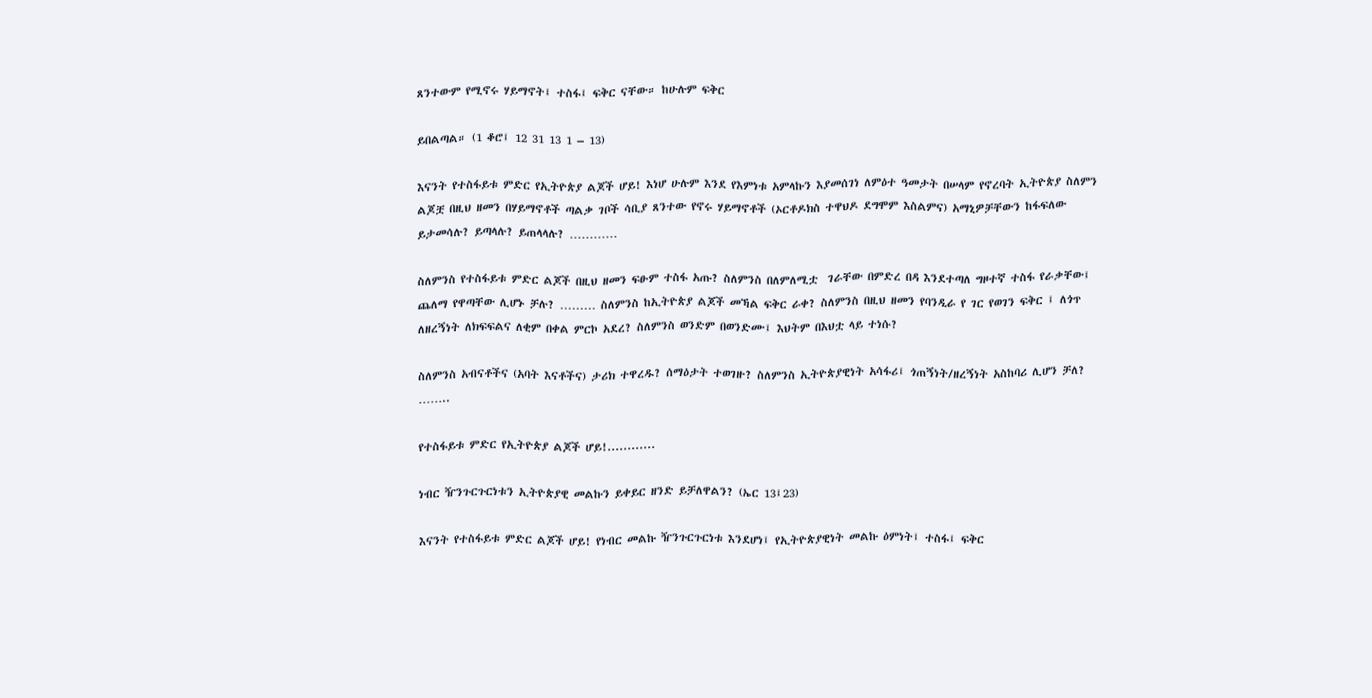ጸንተውም የሚኖሩ ሃይማኖት፤ ተስፋ፤ ፍቅር ናቸው። ከሁሉም ፍቅር

ይበልጣል። (1 ቆሮ፤ 12 31 13 1 – 13)

እናንት የተስፋይቱ ምድር የኢትዮጵያ ልጆች ሆይ! እነሆ ሁሉም እንደ የእምነቱ አምላኩን እያመሰገነ ለምዕተ ዓመታት በሠላም የኖረባት ኢትዮጵያ ስለምን ልጆቿ በዚህ ዘመን በሃይማኖቶች ጣልቃ ገቦች ሳቢያ ጸንተው የኖሩ ሃይማኖቶች (ኦርቶዶክስ ተዋህዶ ደግሞም እስልምና) አማኒዎቻቸውን ከፋፍለው ይታመሳሉ? ይጣላሉ? ይጠላላሉ? …………

ስለምንስ የተስፋይቱ ምድር ልጆች በዚህ ዘመን ፍፁም ተስፋ አጡ? ስለምንስ በለምለሚቷ  ገራቸው በምድረ በዳ እንደተጣለ ግዞተኛ ተስፋ የራቃቸው፤ ጨለማ የዋጣቸው ሊሆኑ ቻሉ? ……… ስለምንስ ከኢትዮጵያ ልጆች መኻል ፍቅር ራቀ? ስለምንስ በዚህ ዘመን የባንዲራ የ ገር የወገን ፍቅር ፤ ለጎጥ ለዘረኝነት ለክፍፍልና ለቂም በቀል ምርኮ አደረ? ስለምንስ ወንድም በወንድሙ፤ እህትም በእህቷ ላይ ተነሱ?

ስለምንስ አብናቶችና (አባት እናቶችና) ታሪክ ተዋረዱ? ሰማዕታት ተወገዙ? ስለምንስ ኢትዮጵያዊነት አሳፋሪ፤ ጎጠኝነት/ዘረኝነት አስከባሪ ሊሆን ቻለ? ……..

የተስፋይቱ ምድር የኢትዮጵያ ልጆች ሆይ!............

ነብር ዥንጉርጉርነቱን ኢትዮጵያዊ መልኩን ይቀይር ዘንድ ይቻለዋልን? (ኤር 13፤23)

እናንት የተስፋይቱ ምድር ልጆች ሆይ! የነብር መልኩ ዥንጉርጉርነቱ እንደሆነ፤ የኢትዮጵያዊነት መልኩ ዕምነት፤ ተስፋ፤ ፍቅር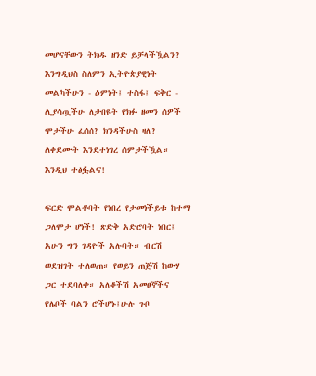መሆናቸውን ትክዱ ዘንድ ይቻላችዃልን? እንግዲህስ ስለምን ኢትዮጵያዊነት መልካችሁን - ዕምነት፤ ተስፋ፤ ፍቅር - ሊያሳጧችሁ ለታበዩት የክፉ ዘመን ሰዎች  ሞታችሁ ፈሰሰ? ክንዳችሁስ ዛለ? ለቀደሙት እንደተነገረ ሰምታችዃል። እንዲህ ተፅፏልና!

ፍርድ ሞልቶባት የነበረ የታመነችይቱ ከተማ ጋለሞታ ሆነች! ጽድቅ አድሮባት ነበር፤ አሁን ግን ገዳዮች አሉባት። ብርሽ ወደዝገት ተለወጠ። የወይን ጠጅሽ ከውሃ ጋር ተደባለቀ። አለቆችሽ አመፀኞችና የሌቦች ባልን ሮችሆኑ፤ሁሉ ጉቦ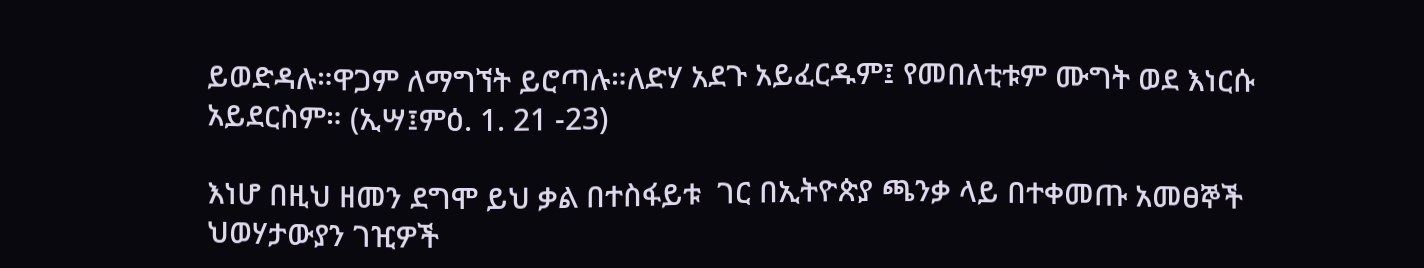ይወድዳሉ።ዋጋም ለማግኘት ይሮጣሉ።ለድሃ አደጉ አይፈርዱም፤ የመበለቲቱም ሙግት ወደ እነርሱ አይደርስም። (ኢሣ፤ምዕ. 1. 21 -23)

እነሆ በዚህ ዘመን ደግሞ ይህ ቃል በተስፋይቱ  ገር በኢትዮጵያ ጫንቃ ላይ በተቀመጡ አመፀኞች ህወሃታውያን ገዢዎች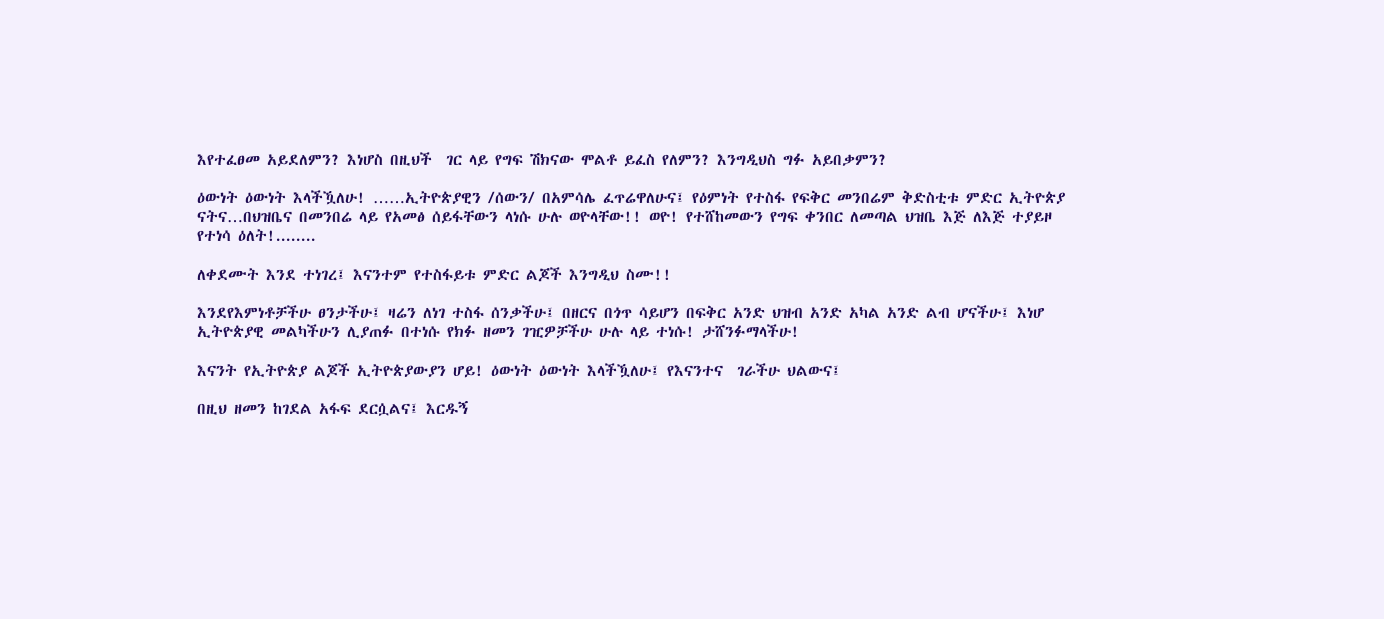እየተፈፀመ አይደለምን? እነሆስ በዚህች  ገር ላይ የግፍ ሽክናው ሞልቶ ይፈስ የለምን? እንግዲህስ ግፉ አይበቃምን?

ዕውነት ዕውነት እላችዃለሁ! ……ኢትዮጵያዊን /ሰውን/ በአምሳሌ ፈጥሬዋለሁና፤ የዕምነት የተስፋ የፍቅር መንበሬም ቅድስቲቱ ምድር ኢትዮጵያ ናትና…በህዝቤና በመንበሬ ላይ የአመፅ ሰይፋቸውን ላነሱ ሁሉ ወዮላቸው!! ወዮ! የተሸከመውን የግፍ ቀንበር ለመጣል ህዝቤ እጅ ለእጅ ተያይዞ የተነሳ ዕለት!........

ለቀደሙት እንደ ተነገረ፤ እናንተም የተስፋይቱ ምድር ልጆች እንግዲህ ስሙ!!

እንደየእምነቶቻችሁ ፀንታችሁ፤ ዛሬን ለነገ ተስፋ ሰንቃችሁ፤ በዘርና በጎጥ ሳይሆን በፍቅር አንድ ህዝብ አንድ አካል አንድ ልብ ሆናችሁ፤ እነሆ ኢትዮጵያዊ መልካችሁን ሊያጠፉ በተነሱ የክፉ ዘመን ገዢዎቻችሁ ሁሉ ላይ ተነሱ! ታሸንፉማላችሁ!

እናንት የኢትዮጵያ ልጆች ኢትዮጵያውያን ሆይ! ዕውነት ዕውነት እላችዃለሁ፤ የእናንተና  ገራችሁ ህልውና፤

በዚህ ዘመን ከገደል አፋፍ ደርሷልና፤ እርዱኝ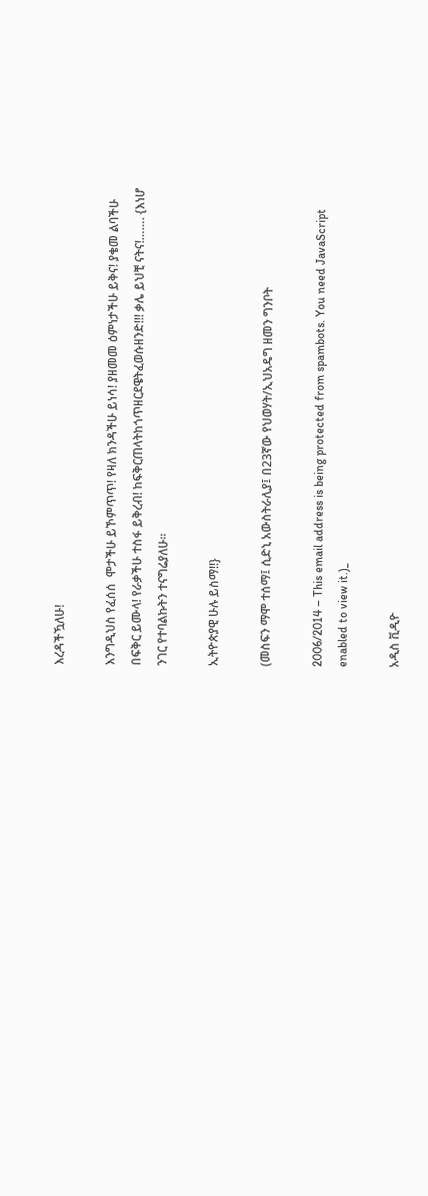እረዳችዃለሁ!

እንግዲህስ የፈሰሰ  ሞታችሁ ይኾምጥጥ! የዛለ ክንዳችሁ ይነሳ! ያዘመመ ዕምነታችሁ ይቅና! ያቄመ ልባችሁ በፍቅር ይሙላ! የራቃችሁ ተስፋ ይቅረብ! ከፍቅርጠላትከጎጥዘርደዌትፈወሱዘንድ!!! ቃሌ ይህቺ ናትና!……. {እነሆ ንገር የተባልኩትን ተናግሬያለሁ።

ኢትዮጵያዊ ሁሉ ይስማ!!}

(መስፍን ማሞ ተሰማ፤ ሲድኒ አውስትራሊያ፤ በ23ኛው የህወሃት/ኢህአዴግ ዘመን ግንቦት

2006/2014 – This email address is being protected from spambots. You need JavaScript enabled to view it.)_

አዲስ ቪዲዮ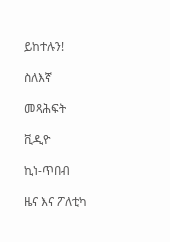ይከተሉን!

ስለእኛ

መጻሕፍት

ቪዲዮ

ኪነ-ጥበብ

ዜና እና ፖለቲካ